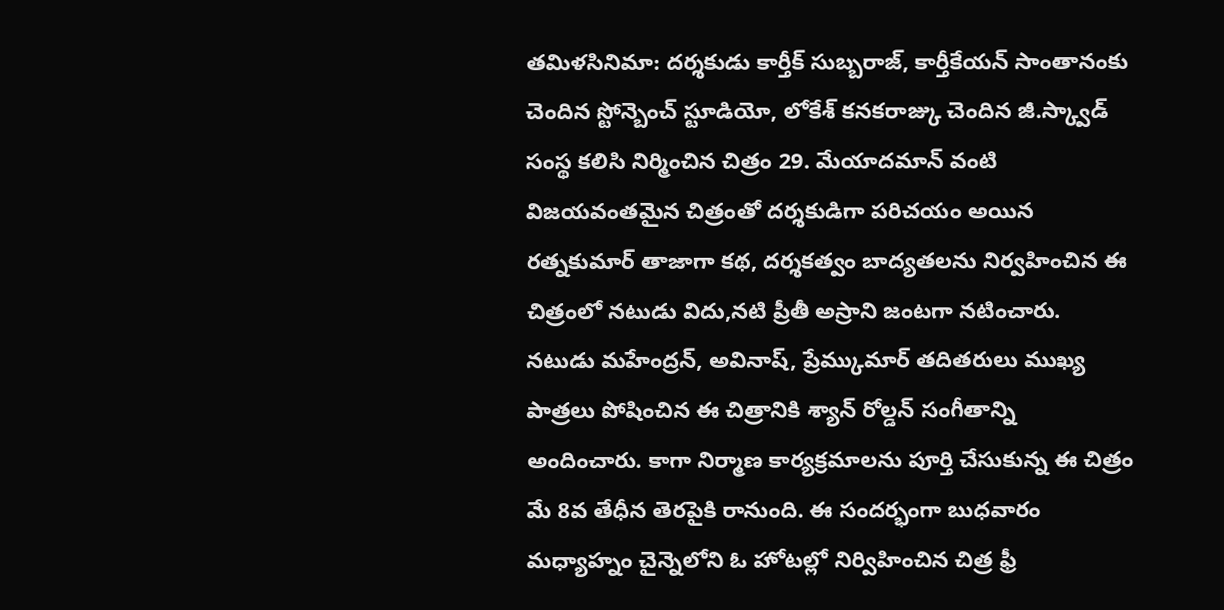తమిళసినిమా: దర్శకుడు కార్తీక్ సుబ్బరాజ్, కార్తీకేయన్ సాంతానంకు చెందిన స్టోన్బెంచ్ స్టూడియో, లోకేశ్ కనకరాజ్కు చెందిన జీ.స్క్వాడ్ సంస్థ కలిసి నిర్మించిన చిత్రం 29. మేయాదమాన్ వంటి విజయవంతమైన చిత్రంతో దర్శకుడిగా పరిచయం అయిన రత్నకుమార్ తాజాగా కథ, దర్శకత్వం బాద్యతలను నిర్వహించిన ఈ చిత్రంలో నటుడు విదు,నటి ప్రీతీ అస్రాని జంటగా నటించారు. నటుడు మహేంద్రన్, అవినాష్, ప్రేమ్కుమార్ తదితరులు ముఖ్య పాత్రలు పోషించిన ఈ చిత్రానికి శ్యాన్ రోల్డన్ సంగీతాన్ని అందించారు. కాగా నిర్మాణ కార్యక్రమాలను పూర్తి చేసుకున్న ఈ చిత్రం మే 8వ తేధీన తెరపైకి రానుంది. ఈ సందర్భంగా బుధవారం మధ్యాహ్నం చైన్నెలోని ఓ హోటల్లో నిర్విహించిన చిత్ర ఫ్రీ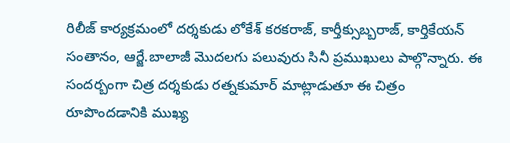రిలీజ్ కార్యక్రమంలో దర్శకుడు లోకేశ్ కరకరాజ్, కార్తీక్సుబ్బరాజ్, కార్తికేయన్ సంతానం, ఆర్జే.బాలాజీ మొదలగు పలువురు సినీ ప్రముఖులు పాల్గొన్నారు. ఈ సందర్బంగా చిత్ర దర్శకుడు రత్నకుమార్ మాట్లాడుతూ ఈ చిత్రం రూపొందడానికి ముఖ్య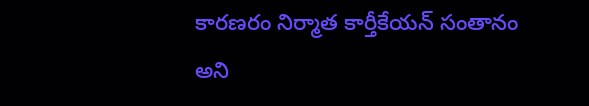కారణరం నిర్మాత కార్తీకేయన్ సంతానం అని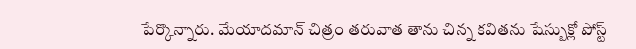పేర్కొన్నారు. మేయాదమాన్ చిత్రం తరువాత తాను చిన్న కవితను షేస్బుక్లో పోస్ట్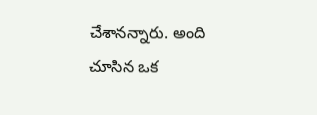చేశానన్నారు. అంది చూసిన ఒక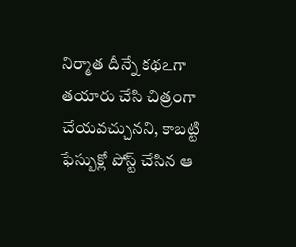నిర్మాత దీన్నే కథఽగా తయారు చేసి చిత్రంగా చేయవచ్చునని, కాబట్టి ఫేస్బుక్లో పోస్ట్ చేసిన ఆ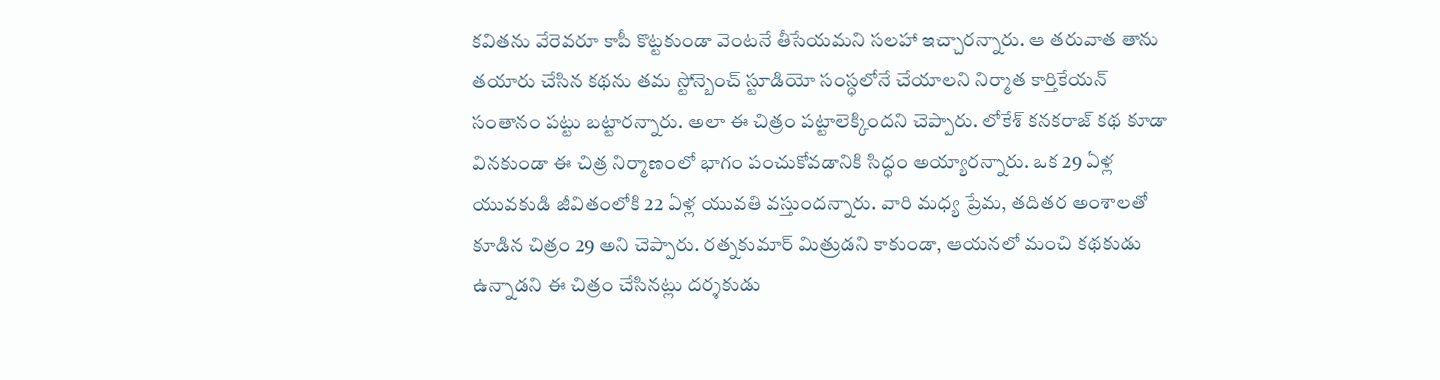కవితను వేరెవరూ కాపీ కొట్టకుండా వెంటనే తీసేయమని సలహా ఇచ్చారన్నారు. ఆ తరువాత తాను తయారు చేసిన కథను తమ స్టోన్బెంచ్ స్టూడియో సంస్ధలోనే చేయాలని నిర్మాత కార్తికేయన్ సంతానం పట్టు బట్టారన్నారు. అలా ఈ చిత్రం పట్టాలెక్కిందని చెప్పారు. లోకేశ్ కనకరాజ్ కథ కూడా వినకుండా ఈ చిత్ర నిర్మాణంలో భాగం పంచుకోవడానికి సిద్ధం అయ్యారన్నారు. ఒక 29 ఏళ్ల యువకుడి జీవితంలోకి 22 ఏళ్ల యువతి వస్తుందన్నారు. వారి మధ్య ప్రేమ, తదితర అంశాలతో కూడిన చిత్రం 29 అని చెప్పారు. రత్నకుమార్ మిత్రుడని కాకుండా, ఆయనలో మంచి కథకుడు ఉన్నాడని ఈ చిత్రం చేసినట్లు దర్శకుడు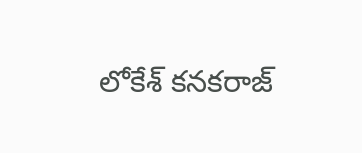లోకేశ్ కనకరాజ్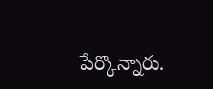పేర్కొన్నారు.